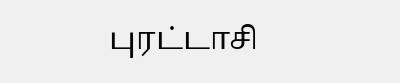புரட்டாசி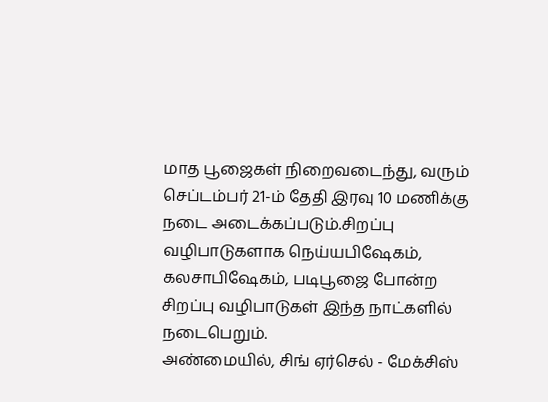மாத பூஜைகள் நிறைவடைந்து, வரும் செப்டம்பர் 21-ம் தேதி இரவு 10 மணிக்கு நடை அடைக்கப்படும்.சிறப்பு வழிபாடுகளாக நெய்யபிஷேகம், கலசாபிஷேகம், படிபூஜை போன்ற சிறப்பு வழிபாடுகள் இந்த நாட்களில் நடைபெறும்.
அண்மையில், சிங் ஏர்செல் - மேக்சிஸ்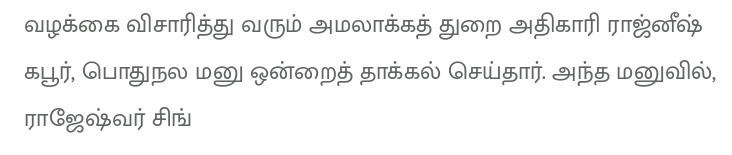வழக்கை விசாரித்து வரும் அமலாக்கத் துறை அதிகாரி ராஜ்னீஷ் கபூர், பொதுநல மனு ஒன்றைத் தாக்கல் செய்தார். அந்த மனுவில், ராஜேஷ்வர் சிங்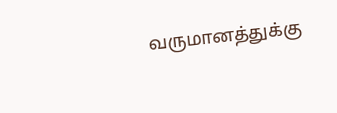வருமானத்துக்கு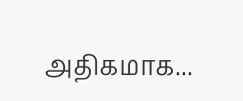அதிகமாக...